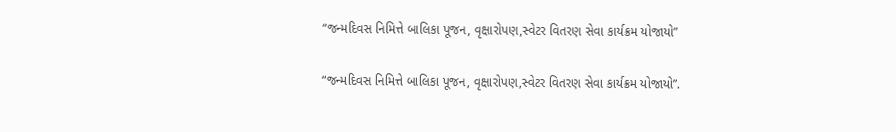“જન્મદિવસ નિમિત્તે બાલિકા પૂજન, વૃક્ષારોપણ,સ્વેટર વિતરણ સેવા કાર્યક્રમ યોજાયો”

“જન્મદિવસ નિમિત્તે બાલિકા પૂજન, વૃક્ષારોપણ,સ્વેટર વિતરણ સેવા કાર્યક્રમ યોજાયો”.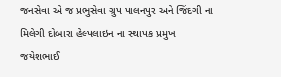જનસેવા એ જ પ્રભુસેવા ગ્રુપ પાલનપુર અને જિંદગી ના મિલેગી દોબારા હેલ્પલાઇન ના સ્થાપક પ્રમુખ જયેશભાઈ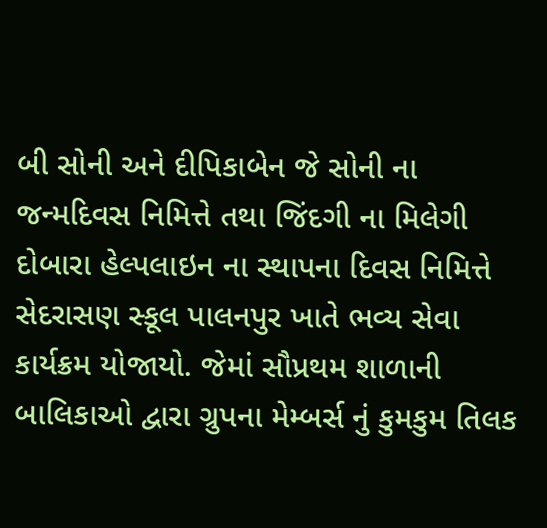બી સોની અને દીપિકાબેન જે સોની ના જન્મદિવસ નિમિત્તે તથા જિંદગી ના મિલેગી દોબારા હેલ્પલાઇન ના સ્થાપના દિવસ નિમિત્તે સેદરાસણ સ્કૂલ પાલનપુર ખાતે ભવ્ય સેવા કાર્યક્રમ યોજાયો. જેમાં સૌપ્રથમ શાળાની બાલિકાઓ દ્વારા ગ્રુપના મેમ્બર્સ નું કુમકુમ તિલક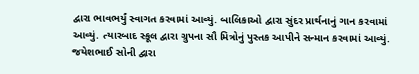દ્વારા ભાવભર્યું સ્વાગત કરવામાં આવ્યું. બાલિકાઓ દ્વારા સુંદર પ્રાર્થનાનું ગાન કરવામાં આવ્યું. ત્યારબાદ સ્કૂલ દ્વારા ગ્રુપના સૌ મિત્રોનું પુસ્તક આપીને સન્માન કરવામાં આવ્યું. જયેશભાઈ સોની દ્વારા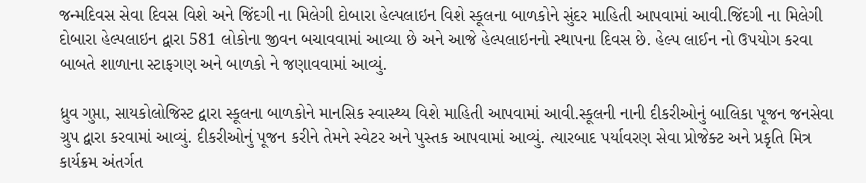જન્મદિવસ સેવા દિવસ વિશે અને જિંદગી ના મિલેગી દોબારા હેલ્પલાઇન વિશે સ્કૂલના બાળકોને સુંદર માહિતી આપવામાં આવી.જિંદગી ના મિલેગી દોબારા હેલ્પલાઇન દ્વારા 581 લોકોના જીવન બચાવવામાં આવ્યા છે અને આજે હેલ્પલાઇનનો સ્થાપના દિવસ છે. હેલ્પ લાઈન નો ઉપયોગ કરવા બાબતે શાળાના સ્ટાફગણ અને બાળકો ને જણાવવામાં આવ્યું.

ધ્રુવ ગુપ્તા, સાયકોલોજિસ્ટ દ્વારા સ્કૂલના બાળકોને માનસિક સ્વાસ્થ્ય વિશે માહિતી આપવામાં આવી.સ્કૂલની નાની દીકરીઓનું બાલિકા પૂજન જનસેવા ગ્રુપ દ્વારા કરવામાં આવ્યું. દીકરીઓનું પૂજન કરીને તેમને સ્વેટર અને પુસ્તક આપવામાં આવ્યું. ત્યારબાદ પર્યાવરણ સેવા પ્રોજેક્ટ અને પ્રકૃતિ મિત્ર કાર્યક્રમ અંતર્ગત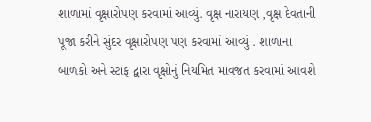શાળામાં વૃક્ષારોપણ કરવામાં આવ્યું. વૃક્ષ નારાયણ ,વૃક્ષ દેવતાની પૂજા કરીને સુંદર વૃક્ષારોપણ પણ કરવામાં આવ્યું . શાળાના બાળકો અને સ્ટાફ દ્વારા વૃક્ષોનું નિયમિત માવજત કરવામાં આવશે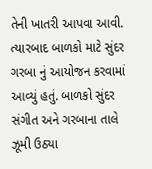તેની ખાતરી આપવા આવી. ત્યારબાદ બાળકો માટે સુંદર ગરબા નું આયોજન કરવામાં આવ્યું હતું. બાળકો સુંદર સંગીત અને ગરબાના તાલે ઝૂમી ઉઠ્યા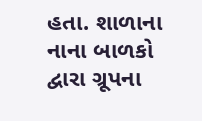હતા. શાળાના નાના બાળકો દ્વારા ગ્રૂપના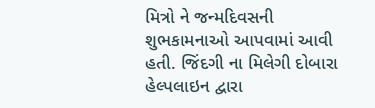મિત્રો ને જન્મદિવસની શુભકામનાઓ આપવામાં આવી હતી. જિંદગી ના મિલેગી દોબારા હેલ્પલાઇન દ્વારા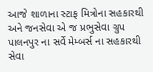આજે શાળાના સ્ટાફ મિત્રોના સહકારથી અને જનસેવા એ જ પ્રભુસેવા ગ્રુપ પાલનપુર ના સર્વે મેમ્બર્સ ના સહકારથી સેવા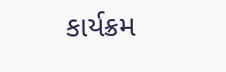કાર્યક્રમ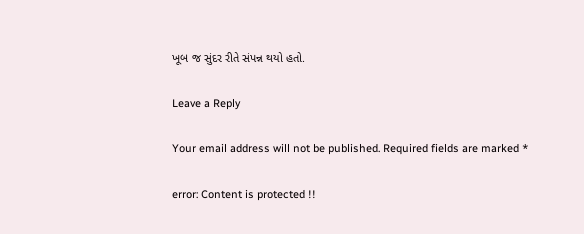ખૂબ જ સુંદર રીતે સંપન્ન થયો હતો.

Leave a Reply

Your email address will not be published. Required fields are marked *

error: Content is protected !!